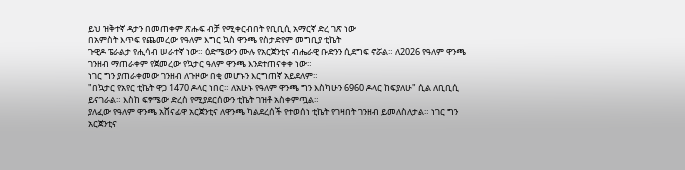ይህ ዝቅተኛ ዳታን በመጠቀም ጽሑፍ ብቻ የሚቀርብበት የቢቢሲ አማርኛ ድረ ገጽ ነው
በአምስት እጥፍ የጨመረው የዓለም እግር ኳስ ዋንጫ የስታድየም መግቢያ ቲኬት
ጉዊዶ ፔራልታ የሒሳብ ሠራተኛ ነው። ዕድሜውን ሙሉ የአርጀንቲና ብሔራዊ ቡድንን ሲደግፍ ኖሯል። ለ2026 የዓለም ዋንጫ ገንዘብ ማጠራቀም የጀመረው የኳታር ዓለም ዋንጫ እንደተጠናቀቀ ነው።
ነገር ግን ያጠራቀመው ገንዘብ ለጉዞው በቂ መሆኑን እርግጠኛ አይደለም።
"በኳታር የአየር ቲኬት ዋጋ 1470 ዶላር ነበር። ለአሁኑ የዓለም ዋንጫ ግን እስካሁን 6960 ዶላር ከፍያለሁ" ሲል ለቢቢሲ ይናገራል። እስከ ፍፃሜው ድረስ የሚያደርሰውን ቲኬት ገዝቶ አስቀምጧል።
ያለፈው የዓለም ዋንጫ አሸናፊዋ አርጀንቲና ለዋንጫ ካልደረሰች የተወሰነ ቲኬት የገዛበት ገንዘብ ይመለስለታል። ነገር ግን አርጀንቲና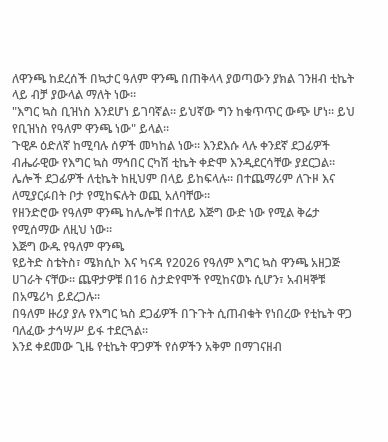ለዋንጫ ከደረሰች በኳታር ዓለም ዋንጫ በጠቅላላ ያወጣውን ያክል ገንዘብ ቲኬት ላይ ብቻ ያውላል ማለት ነው።
"እግር ኳስ ቢዝነስ እንደሆነ ይገባኛል። ይህኛው ግን ከቁጥጥር ውጭ ሆነ። ይህ የቢዝነስ የዓለም ዋንጫ ነው" ይላል።
ጉዊዶ ዕድለኛ ከሚባሉ ሰዎች መካከል ነው። እንደእሱ ላሉ ቀንደኛ ደጋፊዎች ብሔራዊው የእግር ኳስ ማኅበር ርካሽ ቲኬት ቀድሞ እንዲደርሳቸው ያደርጋል።
ሌሎች ደጋፊዎች ለቲኬት ከዚህም በላይ ይከፍላሉ። በተጨማሪም ለጉዞ እና ለሚያርፉበት ቦታ የሚከፍሉት ወጪ አለባቸው።
የዘንድሮው የዓለም ዋንጫ ከሌሎቹ በተለይ እጅግ ውድ ነው የሚል ቅሬታ የሚሰማው ለዚህ ነው።
እጅግ ውዱ የዓለም ዋንጫ
ዩይትድ ስቴትስ፣ ሜክሲኮ እና ካናዳ የ2026 የዓለም እግር ኳስ ዋንጫ አዘጋጅ ሀገራት ናቸው። ጨዋታዎቹ በ16 ስታድየሞች የሚከናወኑ ሲሆን፣ አብዛኞቹ በአሜሪካ ይደረጋሉ።
በዓለም ዙሪያ ያሉ የእግር ኳስ ደጋፊዎች በጉጉት ሲጠብቁት የነበረው የቲኬት ዋጋ ባለፈው ታኅሣሥ ይፋ ተደርጓል።
እንደ ቀደመው ጊዜ የቲኬት ዋጋዎች የሰዎችን አቅም በማገናዘብ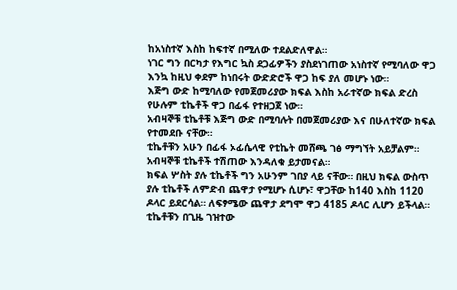ከአነስተኛ እስከ ከፍተኛ በሚለው ተደልድለዋል።
ነገር ግን በርካታ የእግር ኳስ ደጋፊዎችን ያስደነገጠው አነስተኛ የሚባለው ዋጋ እንኳ ከዚህ ቀደም ከነበሩት ውድድሮች ዋጋ ከፍ ያለ መሆኑ ነው።
እጅግ ውድ ከሚባለው የመጀመሪያው ክፍል እስከ አራተኛው ክፍል ድረስ የሁሉም ቲኬቶች ዋጋ በፊፋ የተዘጋጀ ነው።
አብዛኞቹ ቲኬቶቹ እጅግ ውድ በሚባሉት በመጀመሪያው እና በሁለተኛው ክፍል የተመደቡ ናቸው።
ቲኬቶቹን አሁን በፊፋ ኦፊሴላዊ የቲኬት መሸጫ ገፅ ማግኘት አይቻልም። አብዛኞቹ ቲኬቶች ተሽጠው እንዳለቁ ይታመናል።
ክፍል ሦስት ያሉ ቲኬቶች ግን አሁንም ገበያ ላይ ናቸው። በዚህ ክፍል ውስጥ ያሉ ቲኬቶች ለምድብ ጨዋታ የሚሆኑ ሲሆኑ፣ ዋጋቸው ከ140 እስከ 1120 ዶላር ይደርሳል። ለፍፃሜው ጨዋታ ደግሞ ዋጋ 4185 ዶላር ሊሆን ይችላል።
ቲኬቶቹን በጊዜ ገዝተው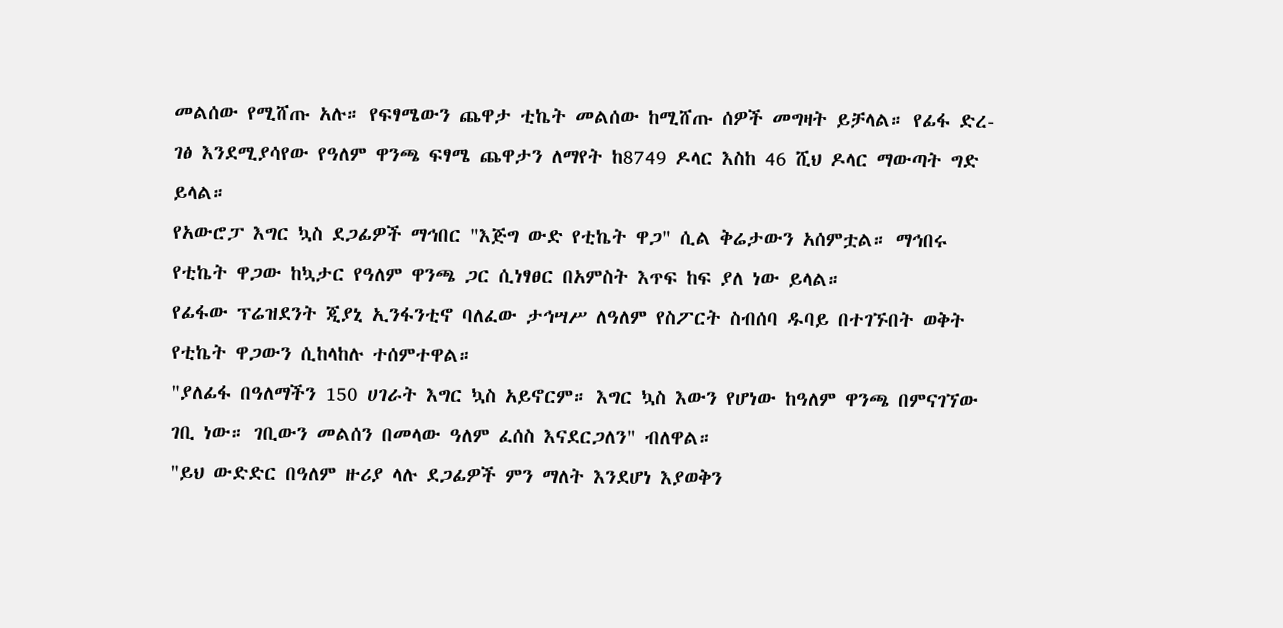መልሰው የሚሸጡ አሉ። የፍፃሜውን ጨዋታ ቲኬት መልሰው ከሚሸጡ ሰዎች መግዛት ይቻላል። የፊፋ ድረ-ገፅ እንደሚያሳየው የዓለም ዋንጫ ፍፃሜ ጨዋታን ለማየት ከ8749 ዶላር እስከ 46 ሺህ ዶላር ማውጣት ግድ ይላል።
የአውሮፓ እግር ኳስ ደጋፊዎች ማኅበር "እጅግ ውድ የቲኬት ዋጋ" ሲል ቅሬታውን አሰምቷል። ማኅበሩ የቲኬት ዋጋው ከኳታር የዓለም ዋንጫ ጋር ሲነፃፀር በአምስት እጥፍ ከፍ ያለ ነው ይላል።
የፊፋው ፕሬዝደንት ጂያኒ ኢንፋንቲኖ ባለፈው ታኅሣሥ ለዓለም የስፖርት ስብሰባ ዱባይ በተገኙበት ወቅት የቲኬት ዋጋውን ሲከላከሉ ተሰምተዋል።
"ያለፊፋ በዓለማችን 150 ሀገራት እግር ኳስ አይኖርም። እግር ኳስ እውን የሆነው ከዓለም ዋንጫ በምናገኘው ገቢ ነው። ገቢውን መልሰን በመላው ዓለም ፈሰስ እናደርጋለን" ብለዋል።
"ይህ ውድድር በዓለም ዙሪያ ላሉ ደጋፊዎች ምን ማለት እንደሆነ እያወቅን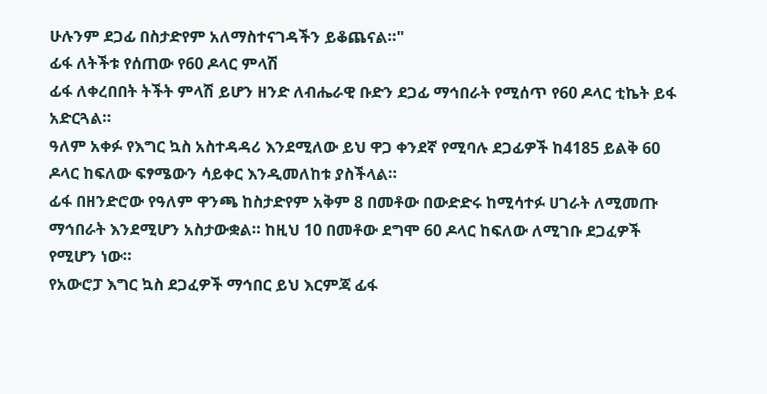ሁሉንም ደጋፊ በስታድየም አለማስተናገዳችን ይቆጨናል።"
ፊፋ ለትችቱ የሰጠው የ60 ዶላር ምላሽ
ፊፋ ለቀረበበት ትችት ምላሽ ይሆን ዘንድ ለብሔራዊ ቡድን ደጋፊ ማኅበራት የሚሰጥ የ60 ዶላር ቲኬት ይፋ አድርጓል።
ዓለም አቀፉ የእግር ኳስ አስተዳዳሪ እንደሚለው ይህ ዋጋ ቀንደኛ የሚባሉ ደጋፊዎች ከ4185 ይልቅ 60 ዶላር ከፍለው ፍፃሜውን ሳይቀር እንዲመለከቱ ያስችላል።
ፊፋ በዘንድሮው የዓለም ዋንጫ ከስታድየም አቅም 8 በመቶው በውድድሩ ከሚሳተፉ ሀገራት ለሚመጡ ማኅበራት እንደሚሆን አስታውቋል። ከዚህ 10 በመቶው ደግሞ 60 ዶላር ከፍለው ለሚገቡ ደጋፈዎች የሚሆን ነው።
የአውሮፓ እግር ኳስ ደጋፈዎች ማኅበር ይህ እርምጃ ፊፋ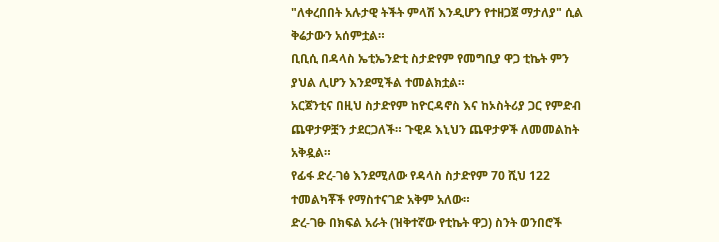"ለቀረበበት አሉታዊ ትችት ምላሽ እንዲሆን የተዘጋጀ ማታለያ" ሲል ቅሬታውን አሰምቷል።
ቢቢሲ በዳላስ ኤቲኤንድቲ ስታድየም የመግቢያ ዋጋ ቲኬት ምን ያህል ሊሆን እንደሚችል ተመልክቷል።
አርጀንቲና በዚህ ስታድየም ከዮርዳኖስ እና ከኦስትሪያ ጋር የምድብ ጨዋታዎቿን ታደርጋለች። ጉዊዶ እኒህን ጨዋታዎች ለመመልከት አቅዷል።
የፊፋ ድረ-ገፅ እንደሚለው የዳላስ ስታድየም 70 ሺህ 122 ተመልካቾች የማስተናገድ አቅም አለው።
ድረ-ገፁ በክፍል አራት (ዝቅተኛው የቲኬት ዋጋ) ስንት ወንበሮች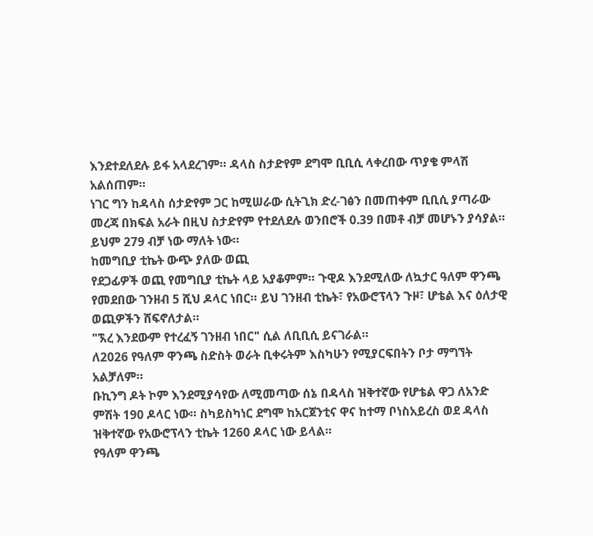እንደተደለደሉ ይፋ አላደረገም። ዳላስ ስታድየም ደግሞ ቢቢሲ ላቀረበው ጥያቄ ምላሽ አልሰጠም።
ነገር ግን ከዳላስ ሰታድየም ጋር ከሚሠራው ሲትጊክ ድረ-ገፅን በመጠቀም ቢቢሲ ያጣራው መረጃ በክፍል አራት በዚህ ስታድየም የተደለደሉ ወንበሮች 0.39 በመቶ ብቻ መሆኑን ያሳያል። ይህም 279 ብቻ ነው ማለት ነው።
ከመግቢያ ቲኬት ውጭ ያለው ወጪ
የደጋፊዎች ወጪ የመግቢያ ቲኬት ላይ አያቆምም። ጉዊዶ እንደሚለው ለኳታር ዓለም ዋንጫ የመደበው ገንዘብ 5 ሺህ ዶላር ነበር። ይህ ገንዘብ ቲኬት፣ የአውሮፕላን ጉዞ፣ ሆቴል እና ዕለታዊ ወጪዎችን ሸፍኖለታል።
"ኧረ እንደውም የተረፈኝ ገንዘብ ነበር" ሲል ለቢቢሲ ይናገራል።
ለ2026 የዓለም ዋንጫ ስድስት ወራት ቢቀሩትም እስካሁን የሚያርፍበትን ቦታ ማግኘት አልቻለም።
ቡኪንግ ዶት ኮም እንደሚያሳየው ለሚመጣው ሰኔ በዳላስ ዝቅተኛው የሆቴል ዋጋ ለአንድ ምሽት 190 ዶላር ነው። ስካይስካነር ደግሞ ከአርጀንቲና ዋና ከተማ ቦነስአይረስ ወደ ዳላስ ዝቅተኛው የአውሮፕላን ቲኬት 1260 ዶላር ነው ይላል።
የዓለም ዋንጫ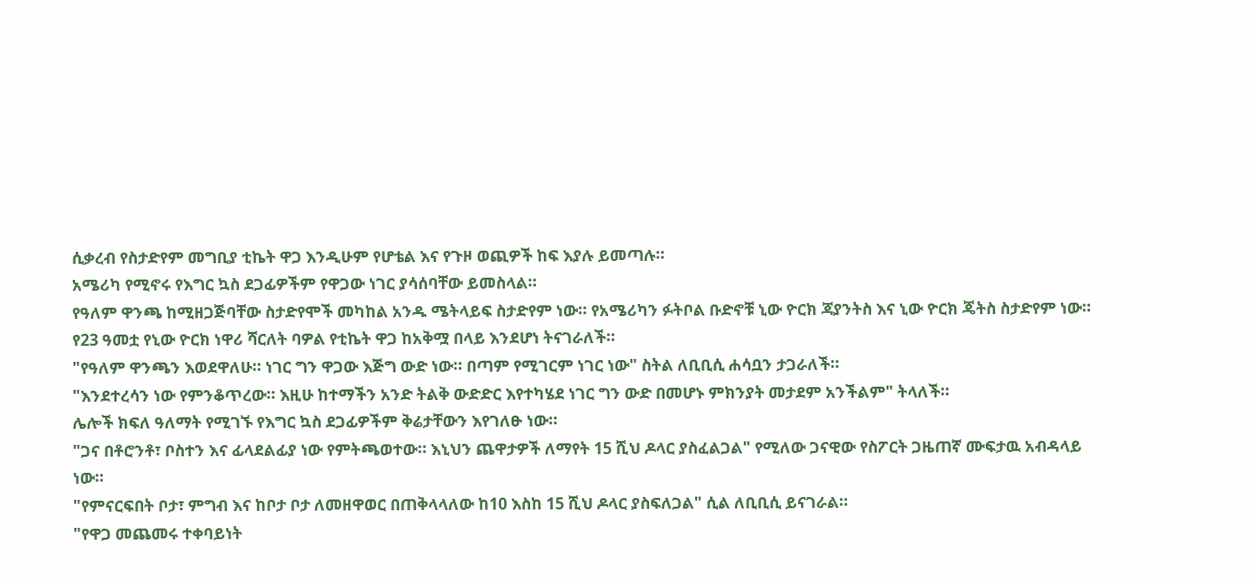ሲቃረብ የስታድየም መግቢያ ቲኬት ዋጋ እንዲሁም የሆቴል እና የጉዞ ወጪዎች ከፍ እያሉ ይመጣሉ።
አሜሪካ የሚኖሩ የእግር ኳስ ደጋፊዎችም የዋጋው ነገር ያሳሰባቸው ይመስላል።
የዓለም ዋንጫ ከሚዘጋጅባቸው ስታድየሞች መካከል አንዱ ሜትላይፍ ስታድየም ነው። የአሜሪካን ፉትቦል ቡድኖቹ ኒው ዮርክ ጃያንትስ እና ኒው ዮርክ ጄትስ ስታድየም ነው።
የ23 ዓመቷ የኒው ዮርክ ነዋሪ ሻርለት ባዎል የቲኬት ዋጋ ከአቅሟ በላይ እንደሆነ ትናገራለች።
"የዓለም ዋንጫን እወደዋለሁ። ነገር ግን ዋጋው እጅግ ውድ ነው። በጣም የሚገርም ነገር ነው" ስትል ለቢቢሲ ሐሳቧን ታጋራለች።
"እንደተረሳን ነው የምንቆጥረው። እዚሁ ከተማችን አንድ ትልቅ ውድድር እየተካሄደ ነገር ግን ውድ በመሆኑ ምክንያት መታደም አንችልም" ትላለች።
ሌሎች ክፍለ ዓለማት የሚገኙ የእግር ኳስ ደጋፊዎችም ቅሬታቸውን እየገለፁ ነው።
"ጋና በቶሮንቶ፣ ቦስተን እና ፊላደልፊያ ነው የምትጫወተው። እኒህን ጨዋታዎች ለማየት 15 ሺህ ዶላር ያስፈልጋል" የሚለው ጋናዊው የስፖርት ጋዜጠኛ ሙፍታዉ አብዳላይ ነው።
"የምናርፍበት ቦታ፣ ምግብ እና ከቦታ ቦታ ለመዘዋወር በጠቅላላለው ከ10 እስከ 15 ሺህ ዶላር ያስፍለጋል" ሲል ለቢቢሲ ይናገራል።
"የዋጋ መጨመሩ ተቀባይነት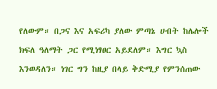የለውም። በጋና እና አፍሪካ ያለው ምጣኔ ሀብት ከሌሎች ክፍለ ዓለማት ጋር የሚነፃፀር አይደለም። እግር ኳስ እንወዳለን። ነገር ግን ከዚያ በላይ ቅድሚያ የምንሰጠው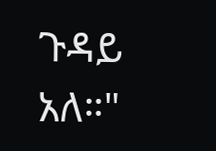ጉዳይ አለ።"